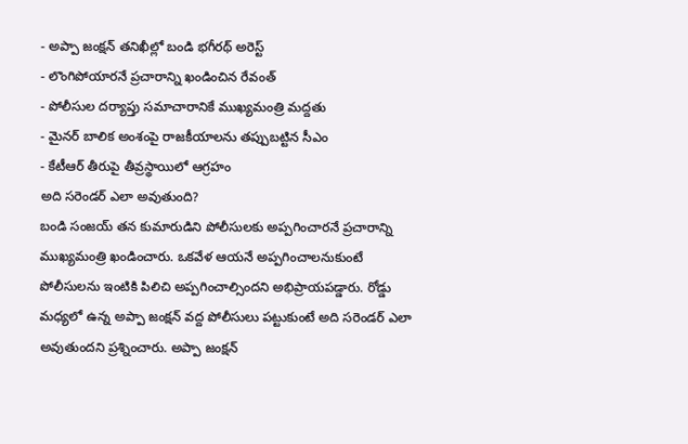- అప్పా జంక్షన్ తనిఖీల్లో బండి భగీరథ్ అరెస్ట్
- లొంగిపోయారనే ప్రచారాన్ని ఖండించిన రేవంత్
- పోలీసుల దర్యాప్తు సమాచారానికే ముఖ్యమంత్రి మద్దతు
- మైనర్ బాలిక అంశంపై రాజకీయాలను తప్పుబట్టిన సీఎం
- కేటీఆర్ తీరుపై తీవ్రస్థాయిలో ఆగ్రహం
అది సరెండర్ ఎలా అవుతుంది?
బండి సంజయ్ తన కుమారుడిని పోలీసులకు అప్పగించారనే ప్రచారాన్ని ముఖ్యమంత్రి ఖండించారు. ఒకవేళ ఆయనే అప్పగించాలనుకుంటే పోలీసులను ఇంటికి పిలిచి అప్పగించాల్సిందని అభిప్రాయపడ్డారు. రోడ్డు మధ్యలో ఉన్న అప్పా జంక్షన్ వద్ద పోలీసులు పట్టుకుంటే అది సరెండర్ ఎలా అవుతుందని ప్రశ్నించారు. అప్పా జంక్షన్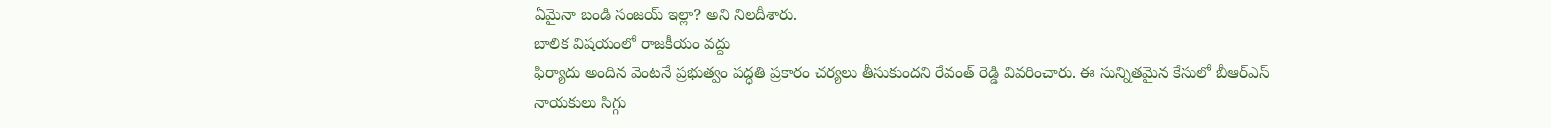ఏమైనా బండి సంజయ్ ఇల్లా? అని నిలదీశారు.
బాలిక విషయంలో రాజకీయం వద్దు
ఫిర్యాదు అందిన వెంటనే ప్రభుత్వం పద్ధతి ప్రకారం చర్యలు తీసుకుందని రేవంత్ రెడ్డి వివరించారు. ఈ సున్నితమైన కేసులో బీఆర్ఎస్ నాయకులు సిగ్గు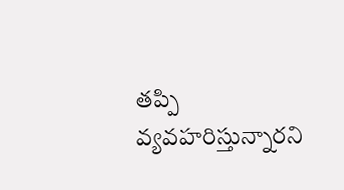తప్పి వ్యవహరిస్తున్నారని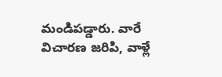మండిపడ్డారు. వారే విచారణ జరిపి, వాళ్లే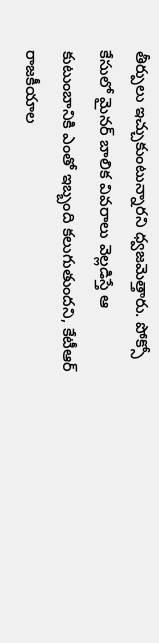తీర్పులు ఇచ్చుకుంటున్నారని ధ్వజమెత్తారు. పోక్సో కేసులో మైనర్ బాలిక వివరాలు వెల్లడిస్తే ఆ కుటుంబానికి ఎంతో ఇబ్బంది కలుగుతుందని, కేటీఆర్ రాజకీయాల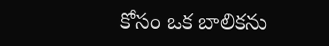కోసం ఒక బాలికను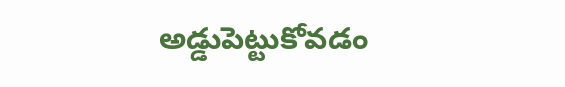అడ్డుపెట్టుకోవడం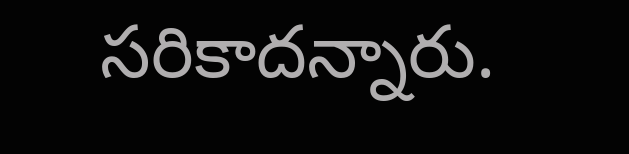సరికాదన్నారు.